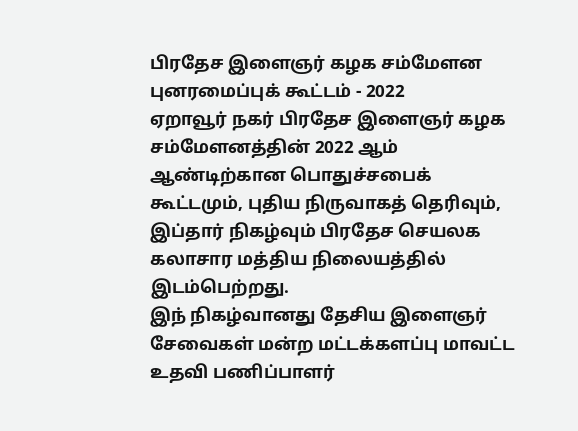பிரதேச இளைஞர் கழக சம்மேளன புனரமைப்புக் கூட்டம் - 2022
ஏறாவூர் நகர் பிரதேச இளைஞர் கழக சம்மேளனத்தின் 2022 ஆம் ஆண்டிற்கான பொதுச்சபைக் கூட்டமும், புதிய நிருவாகத் தெரிவும், இப்தார் நிகழ்வும் பிரதேச செயலக கலாசார மத்திய நிலையத்தில் இடம்பெற்றது.
இந் நிகழ்வானது தேசிய இளைஞர் சேவைகள் மன்ற மட்டக்களப்பு மாவட்ட உதவி பணிப்பாளர்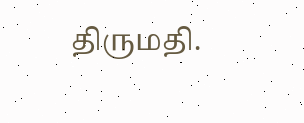திருமதி.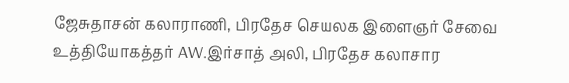ஜேசுதாசன் கலாராணி, பிரதேச செயலக இளைஞர் சேவை உத்தியோகத்தர் AW.இர்சாத் அலி, பிரதேச கலாசார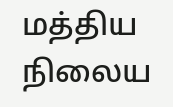மத்திய நிலைய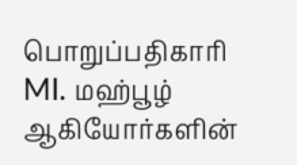பொறுப்பதிகாரி MI. மஹ்பூழ் ஆகியோர்களின்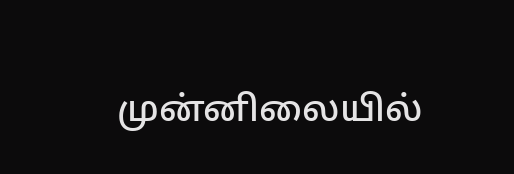முன்னிலையில்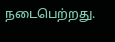நடைபெற்றது.